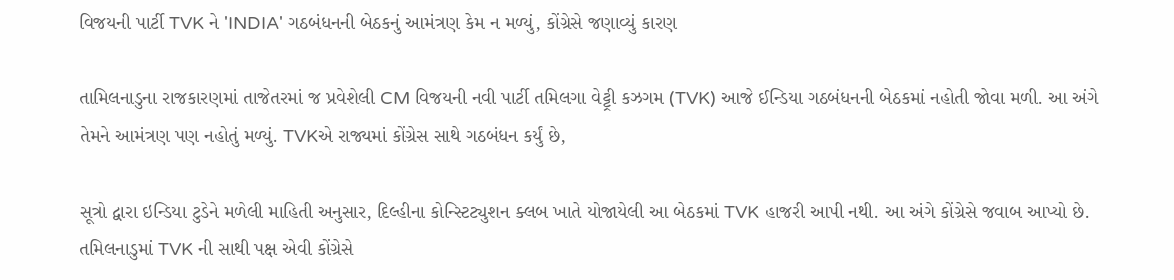વિજયની પાર્ટી TVK ને 'INDIA' ગઠબંધનની બેઠકનું આમંત્રણ કેમ ન મળ્યું, કોંગ્રેસે જણાવ્યું કારણ

તામિલનાડુના રાજકારણમાં તાજેતરમાં જ પ્રવેશેલી CM વિજયની નવી પાર્ટી તમિલગા વેટ્ટ્રી કઝગમ (TVK) આજે ઈન્ડિયા ગઠબંધનની બેઠકમાં નહોતી જોવા મળી. આ અંગે તેમને આમંત્રણ પણ નહોતું મળ્યું. TVKએ રાજ્યમાં કોંગ્રેસ સાથે ગઠબંધન કર્યું છે,

સૂત્રો દ્વારા ઇન્ડિયા ટુડેને મળેલી માહિતી અનુસાર, દિલ્હીના કોન્સ્ટિટ્યુશન ક્લબ ખાતે યોજાયેલી આ બેઠકમાં TVK હાજરી આપી નથી. આ અંગે કોંગ્રેસે જવાબ આપ્યો છે. તમિલનાડુમાં TVK ની સાથી પક્ષ એવી કોંગ્રેસે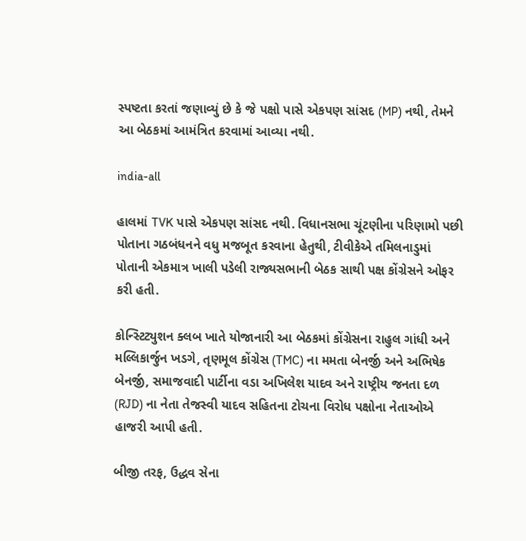સ્પષ્ટતા કરતાં જણાવ્યું છે કે જે પક્ષો પાસે એકપણ સાંસદ (MP) નથી, તેમને આ બેઠકમાં આમંત્રિત કરવામાં આવ્યા નથી.

india-all

હાલમાં TVK પાસે એકપણ સાંસદ નથી. વિધાનસભા ચૂંટણીના પરિણામો પછી પોતાના ગઠબંધનને વધુ મજબૂત કરવાના હેતુથી, ટીવીકેએ તમિલનાડુમાં પોતાની એકમાત્ર ખાલી પડેલી રાજ્યસભાની બેઠક સાથી પક્ષ કોંગ્રેસને ઓફર કરી હતી.

કોન્સ્ટિટ્યુશન ક્લબ ખાતે યોજાનારી આ બેઠકમાં કોંગ્રેસના રાહુલ ગાંધી અને મલ્લિકાર્જુન ખડગે, તૃણમૂલ કોંગ્રેસ (TMC) ના મમતા બેનર્જી અને અભિષેક બેનર્જી, સમાજવાદી પાર્ટીના વડા અખિલેશ યાદવ અને રાષ્ટ્રીય જનતા દળ (RJD) ના નેતા તેજસ્વી યાદવ સહિતના ટોચના વિરોધ પક્ષોના નેતાઓએ હાજરી આપી હતી.

બીજી તરફ, ઉદ્ધવ સેના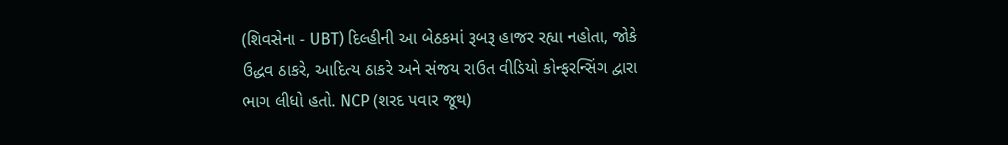(શિવસેના - UBT) દિલ્હીની આ બેઠકમાં રૂબરૂ હાજર રહ્યા નહોતા, જોકે ઉદ્ધવ ઠાકરે, આદિત્ય ઠાકરે અને સંજય રાઉત વીડિયો કોન્ફરન્સિંગ દ્વારા ભાગ લીધો હતો. NCP (શરદ પવાર જૂથ)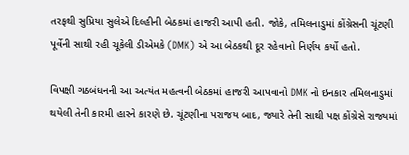તરફથી સુપ્રિયા સુલેએ દિલ્હીની બેઠકમાં હાજરી આપી હતી. જોકે, તમિલનાડુમાં કોંગ્રેસની ચૂંટણી પૂર્વેની સાથી રહી ચૂકેલી ડીએમકે (DMK) એ આ બેઠકથી દૂર રહેવાનો નિર્ણય કર્યો હતો.

વિપક્ષી ગઠબંધનની આ અત્યંત મહત્વની બેઠકમાં હાજરી આપવાનો DMK નો ઇનકાર તમિલનાડુમાં થયેલી તેની કારમી હારને કારણે છે. ચૂંટણીના પરાજય બાદ, જ્યારે તેની સાથી પક્ષ કોંગ્રેસે રાજ્યમાં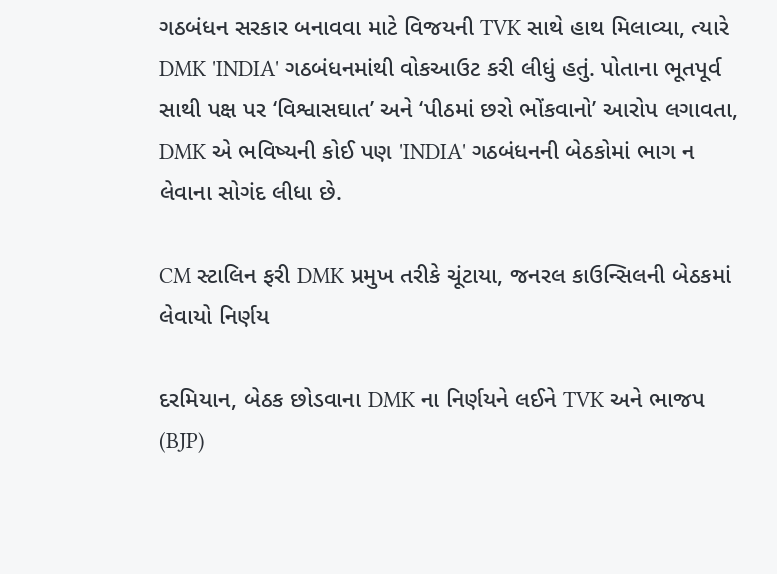ગઠબંધન સરકાર બનાવવા માટે વિજયની TVK સાથે હાથ મિલાવ્યા, ત્યારે DMK 'INDIA' ગઠબંધનમાંથી વોકઆઉટ કરી લીધું હતું. પોતાના ભૂતપૂર્વ સાથી પક્ષ પર ‘વિશ્વાસઘાત’ અને ‘પીઠમાં છરો ભોંકવાનો’ આરોપ લગાવતા, DMK એ ભવિષ્યની કોઈ પણ 'INDIA' ગઠબંધનની બેઠકોમાં ભાગ ન લેવાના સોગંદ લીધા છે.

CM સ્ટાલિન ફરી DMK પ્રમુખ તરીકે ચૂંટાયા, જનરલ કાઉન્સિલની બેઠકમાં લેવાયો નિર્ણય

દરમિયાન, બેઠક છોડવાના DMK ના નિર્ણયને લઈને TVK અને ભાજપ (BJP)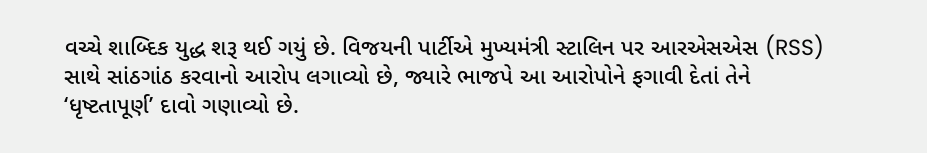વચ્ચે શાબ્દિક યુદ્ધ શરૂ થઈ ગયું છે. વિજયની પાર્ટીએ મુખ્યમંત્રી સ્ટાલિન પર આરએસએસ (RSS) સાથે સાંઠગાંઠ કરવાનો આરોપ લગાવ્યો છે, જ્યારે ભાજપે આ આરોપોને ફગાવી દેતાં તેને ‘ધૃષ્ટતાપૂર્ણ’ દાવો ગણાવ્યો છે.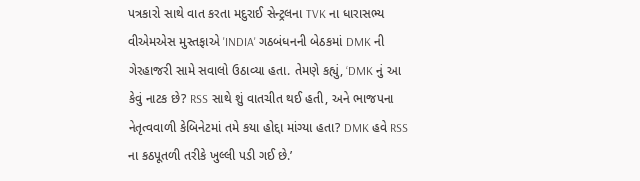પત્રકારો સાથે વાત કરતા મદુરાઈ સેન્ટ્રલના TVK ના ધારાસભ્ય વીએમએસ મુસ્તફાએ 'INDIA' ગઠબંધનની બેઠકમાં DMK ની ગેરહાજરી સામે સવાલો ઉઠાવ્યા હતા. તેમણે કહ્યું, ‘DMK નું આ કેવું નાટક છે? RSS સાથે શું વાતચીત થઈ હતી, અને ભાજપના નેતૃત્વવાળી કેબિનેટમાં તમે કયા હોદ્દા માંગ્યા હતા? DMK હવે RSS ના કઠપૂતળી તરીકે ખુલ્લી પડી ગઈ છે.’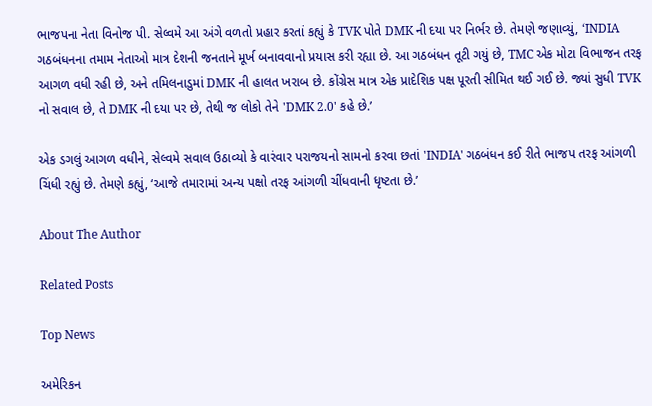ભાજપના નેતા વિનોજ પી. સેલ્વમે આ અંગે વળતો પ્રહાર કરતાં કહ્યું કે TVK પોતે DMK ની દયા પર નિર્ભર છે. તેમણે જણાવ્યું, ‘INDIA ગઠબંધનના તમામ નેતાઓ માત્ર દેશની જનતાને મૂર્ખ બનાવવાનો પ્રયાસ કરી રહ્યા છે. આ ગઠબંધન તૂટી ગયું છે, TMC એક મોટા વિભાજન તરફ આગળ વધી રહી છે, અને તમિલનાડુમાં DMK ની હાલત ખરાબ છે. કોંગ્રેસ માત્ર એક પ્રાદેશિક પક્ષ પૂરતી સીમિત થઈ ગઈ છે. જ્યાં સુધી TVK નો સવાલ છે, તે DMK ની દયા પર છે, તેથી જ લોકો તેને 'DMK 2.0' કહે છે.’

એક ડગલું આગળ વધીને, સેલ્વમે સવાલ ઉઠાવ્યો કે વારંવાર પરાજયનો સામનો કરવા છતાં 'INDIA' ગઠબંધન કઈ રીતે ભાજપ તરફ આંગળી ચિંધી રહ્યું છે. તેમણે કહ્યું, ‘આજે તમારામાં અન્ય પક્ષો તરફ આંગળી ચીંધવાની ધૃષ્ટતા છે.’

About The Author

Related Posts

Top News

અમેરિકન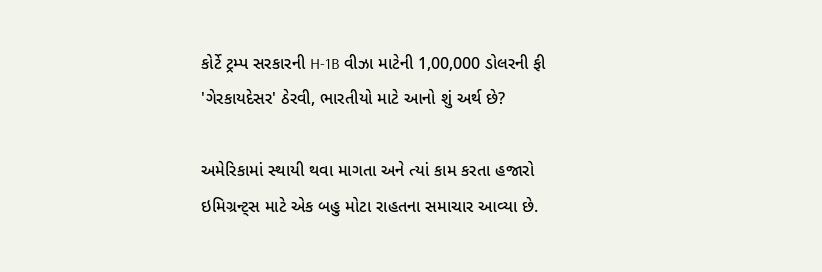કોર્ટે ટ્રમ્પ સરકારની H-1B વીઝા માટેની 1,00,000 ડોલરની ફી 'ગેરકાયદેસર' ઠેરવી, ભારતીયો માટે આનો શું અર્થ છે?

અમેરિકામાં સ્થાયી થવા માગતા અને ત્યાં કામ કરતા હજારો ઇમિગ્રન્ટ્સ માટે એક બહુ મોટા રાહતના સમાચાર આવ્યા છે.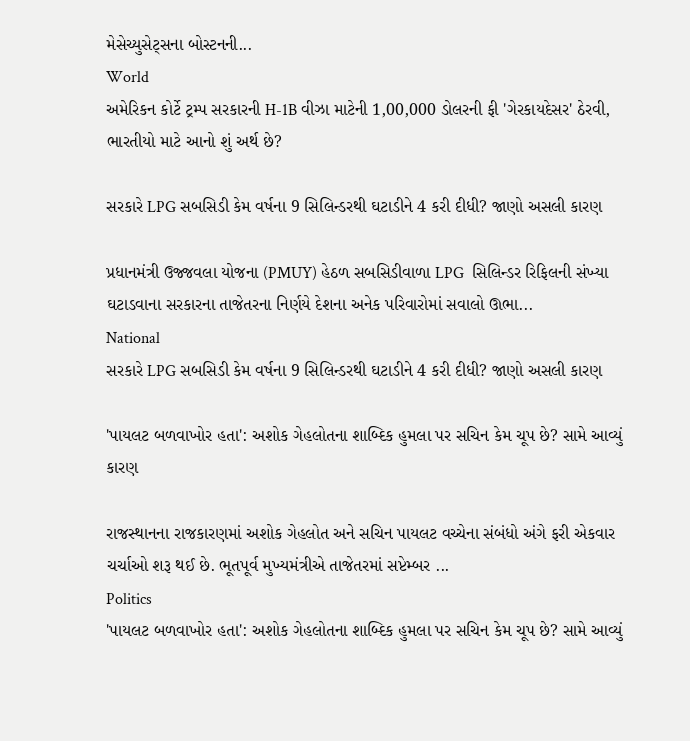મેસેચ્યુસેટ્સના બોસ્ટનની...
World
અમેરિકન કોર્ટે ટ્રમ્પ સરકારની H-1B વીઝા માટેની 1,00,000 ડોલરની ફી 'ગેરકાયદેસર' ઠેરવી, ભારતીયો માટે આનો શું અર્થ છે?

સરકારે LPG સબસિડી કેમ વર્ષના 9 સિલિન્ડરથી ઘટાડીને 4 કરી દીધી? જાણો અસલી કારણ

પ્રધાનમંત્રી ઉજ્જવલા યોજના (PMUY) હેઠળ સબસિડીવાળા LPG  સિલિન્ડર રિફિલની સંખ્યા ઘટાડવાના સરકારના તાજેતરના નિર્ણયે દેશના અનેક પરિવારોમાં સવાલો ઊભા...
National
સરકારે LPG સબસિડી કેમ વર્ષના 9 સિલિન્ડરથી ઘટાડીને 4 કરી દીધી? જાણો અસલી કારણ

'પાયલટ બળવાખોર હતા': અશોક ગેહલોતના શાબ્દિક હુમલા પર સચિન કેમ ચૂપ છે? સામે આવ્યું કારણ

રાજસ્થાનના રાજકારણમાં અશોક ગેહલોત અને સચિન પાયલટ વચ્ચેના સંબંધો અંગે ફરી એકવાર ચર્ચાઓ શરૂ થઈ છે. ભૂતપૂર્વ મુખ્યમંત્રીએ તાજેતરમાં સપ્ટેમ્બર ...
Politics
'પાયલટ બળવાખોર હતા': અશોક ગેહલોતના શાબ્દિક હુમલા પર સચિન કેમ ચૂપ છે? સામે આવ્યું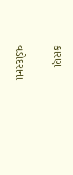કારણ

વડોદરાના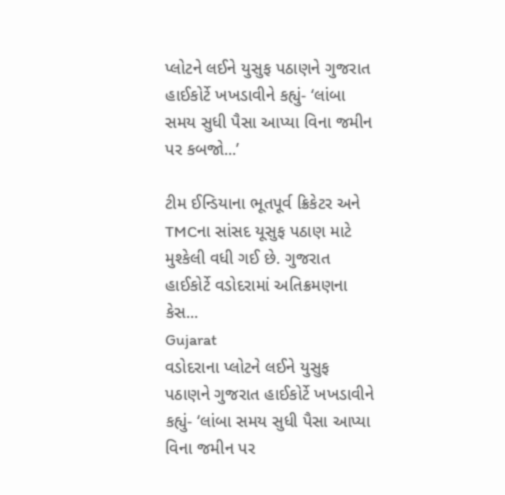પ્લોટને લઈને યુસુફ પઠાણને ગુજરાત હાઈકોર્ટે ખખડાવીને કહ્યું- ‘લાંબા સમય સુધી પૈસા આપ્યા વિના જમીન પર કબજો...’

ટીમ ઈન્ડિયાના ભૂતપૂર્વ ક્રિકેટર અને TMCના સાંસદ યૂસુફ પઠાણ માટે મુશ્કેલી વધી ગઈ છે. ગુજરાત હાઈકોર્ટે વડોદરામાં અતિક્રમણના કેસ...
Gujarat
વડોદરાના પ્લોટને લઈને યુસુફ પઠાણને ગુજરાત હાઈકોર્ટે ખખડાવીને કહ્યું- ‘લાંબા સમય સુધી પૈસા આપ્યા વિના જમીન પર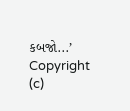કબજો...’
Copyright (c)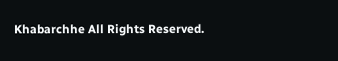Khabarchhe All Rights Reserved.